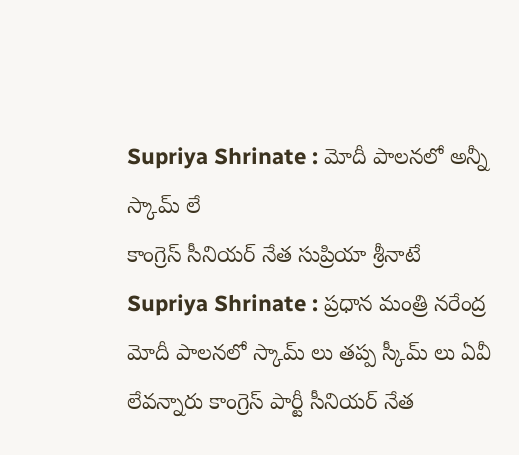Supriya Shrinate : మోదీ పాలనలో అన్నీ స్కామ్ లే
కాంగ్రెస్ సీనియర్ నేత సుప్రియా శ్రీనాటే
Supriya Shrinate : ప్రధాన మంత్రి నరేంద్ర మోదీ పాలనలో స్కామ్ లు తప్ప స్కీమ్ లు ఏవీ లేవన్నారు కాంగ్రెస్ పార్టీ సీనియర్ నేత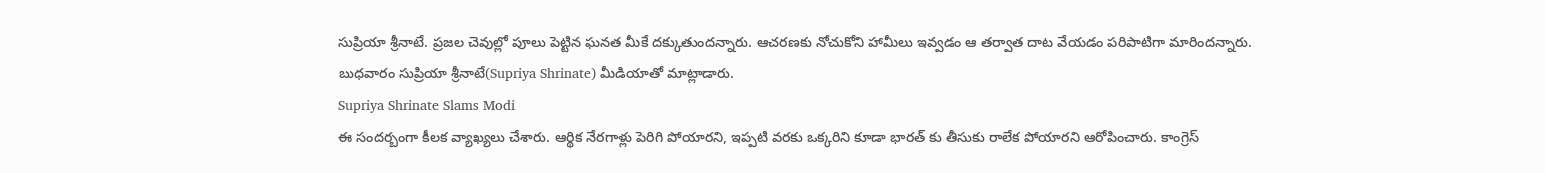సుప్రియా శ్రీనాటే. ప్రజల చెవుల్లో పూలు పెట్టిన ఘనత మీకే దక్కుతుందన్నారు. ఆచరణకు నోచుకోని హామీలు ఇవ్వడం ఆ తర్వాత దాట వేయడం పరిపాటిగా మారిందన్నారు. బుధవారం సుప్రియా శ్రీనాటే(Supriya Shrinate) మీడియాతో మాట్లాడారు.
Supriya Shrinate Slams Modi
ఈ సందర్బంగా కీలక వ్యాఖ్యలు చేశారు. ఆర్థిక నేరగాళ్లు పెరిగి పోయారని, ఇప్పటి వరకు ఒక్కరిని కూడా భారత్ కు తీసుకు రాలేక పోయారని ఆరోపించారు. కాంగ్రెస్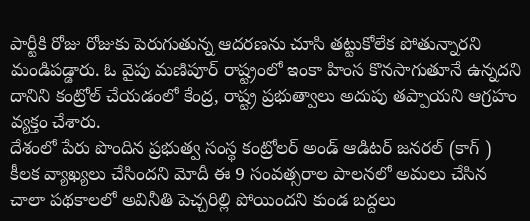పార్టీకి రోజు రోజుకు పెరుగుతున్న ఆదరణను చూసి తట్టుకోలేక పోతున్నారని మండిపడ్డారు. ఓ వైపు మణిపూర్ రాష్ట్రంలో ఇంకా హింస కొనసాగుతూనే ఉన్నదని దానిని కంట్రోల్ చేయడంలో కేంద్ర, రాష్ట్ర ప్రభుత్వాలు అదుపు తప్పాయని ఆగ్రహం వ్యక్తం చేశారు.
దేశంలో పేరు పొందిన ప్రభుత్వ సంస్థ కంట్రోలర్ అండ్ ఆడిటర్ జనరల్ (కాగ్ ) కీలక వ్యాఖ్యలు చేసిందని మోదీ ఈ 9 సంవత్సరాల పాలనలో అమలు చేసిన చాలా పథకాలలో అవినీతి పెచ్చరిల్లి పోయిందని కుండ బద్దలు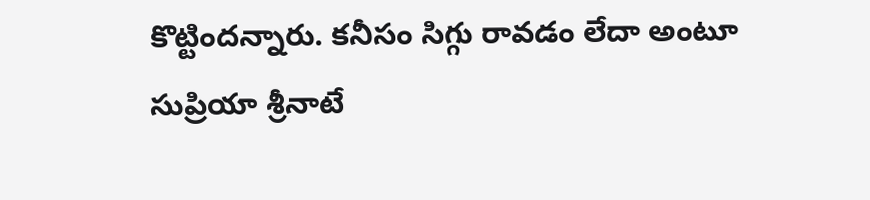కొట్టిందన్నారు. కనీసం సిగ్గు రావడం లేదా అంటూ సుప్రియా శ్రీనాటే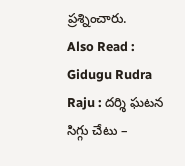ప్రశ్నించారు.
Also Read : Gidugu Rudra Raju : దర్శి ఘటన సిగ్గు చేటు –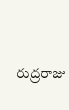రుద్రరాజు